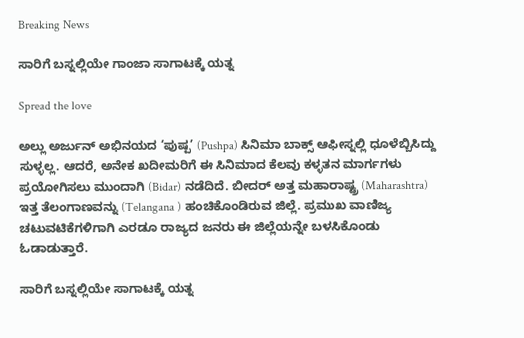Breaking News

ಸಾರಿಗೆ ಬಸ್ನಲ್ಲಿಯೇ ಗಾಂಜಾ ಸಾಗಾಟಕ್ಕೆ ಯತ್ನ

Spread the love

ಅಲ್ಲು ಅರ್ಜುನ್ ಅಭಿನಯದ ‘ಪುಷ್ಪ’ (Pushpa) ಸಿನಿಮಾ ಬಾಕ್ಸ್ ಆಫೀಸ್ನಲ್ಲಿ ಧೂಳೆಬ್ಬಿಸಿದ್ದು ಸುಳ್ಳಲ್ಲ. ಆದರೆ, ಅನೇಕ ಖದೀಮರಿಗೆ ಈ ಸಿನಿಮಾದ ಕೆಲವು ಕಳ್ಳತನ ಮಾರ್ಗಗಳು ಪ್ರಯೋಗಿಸಲು ಮುಂದಾಗಿ (Bidar) ನಡೆದಿದೆ. ಬೀದರ್ ಅತ್ತ ಮಹಾರಾಷ್ಟ್ರ (Maharashtra) ಇತ್ತ ತೆಲಂಗಾಣವನ್ನು (Telangana ) ಹಂಚಿಕೊಂಡಿರುವ ಜಿಲ್ಲೆ. ಪ್ರಮುಖ ವಾಣಿಜ್ಯ ಚಟುವಟಿಕೆಗಳಿಗಾಗಿ ಎರಡೂ ರಾಜ್ಯದ ಜನರು ಈ ಜಿಲ್ಲೆಯನ್ನೇ ಬಳಸಿಕೊಂಡು ಓಡಾಡುತ್ತಾರೆ.

ಸಾರಿಗೆ ಬಸ್ನಲ್ಲಿಯೇ ಸಾಗಾಟಕ್ಕೆ ಯತ್ನ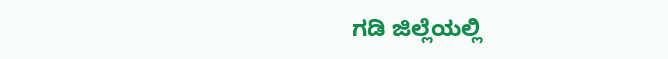ಗಡಿ ಜಿಲ್ಲೆಯಲ್ಲಿ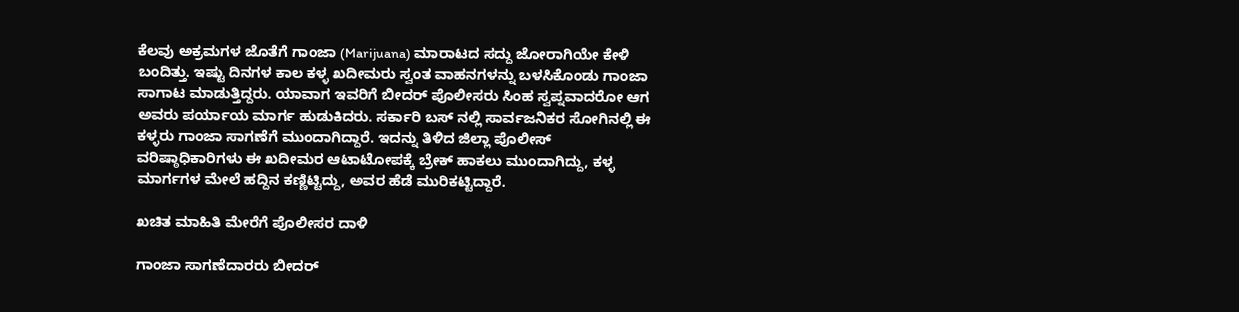ಕೆಲವು ಅಕ್ರಮಗಳ ಜೊತೆಗೆ ಗಾಂಜಾ (Marijuana) ಮಾರಾಟದ ಸದ್ದು ಜೋರಾಗಿಯೇ ಕೇಳಿ ಬಂದಿತ್ತು. ಇಷ್ಟು ದಿನಗಳ ಕಾಲ ಕಳ್ಳ ಖದೀಮರು ಸ್ವಂತ ವಾಹನಗಳನ್ನು ಬಳಸಿಕೊಂಡು ಗಾಂಜಾ ಸಾಗಾಟ ಮಾಡುತ್ತಿದ್ದರು. ಯಾವಾಗ ಇವರಿಗೆ ಬೀದರ್ ಪೊಲೀಸರು ಸಿಂಹ ಸ್ವಪ್ನವಾದರೋ ಆಗ ಅವರು ಪರ್ಯಾಯ ಮಾರ್ಗ ಹುಡುಕಿದರು. ಸರ್ಕಾರಿ ಬಸ್ ನಲ್ಲಿ ಸಾರ್ವಜನಿಕರ ಸೋಗಿನಲ್ಲಿ ಈ ಕಳ್ಳರು ಗಾಂಜಾ ಸಾಗಣೆಗೆ ಮುಂದಾಗಿದ್ದಾರೆ. ಇದನ್ನು ತಿಳಿದ ಜಿಲ್ಲಾ ಪೊಲೀಸ್ ವರಿಷ್ಠಾಧಿಕಾರಿಗಳು ಈ ಖದೀಮರ ಆಟಾಟೋಪಕ್ಕೆ ಬ್ರೇಕ್ ಹಾಕಲು ಮುಂದಾಗಿದ್ದು, ಕಳ್ಳ ಮಾರ್ಗಗಳ ಮೇಲೆ ಹದ್ದಿನ ಕಣ್ಣಿಟ್ಟಿದ್ದು, ಅವರ ಹೆಡೆ ಮುರಿಕಟ್ಟಿದ್ದಾರೆ.

ಖಚಿತ ಮಾಹಿತಿ ಮೇರೆಗೆ ಪೊಲೀಸರ ದಾಳಿ

ಗಾಂಜಾ ಸಾಗಣೆದಾರರು ಬೀದರ್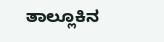ತಾಲ್ಲೂಕಿನ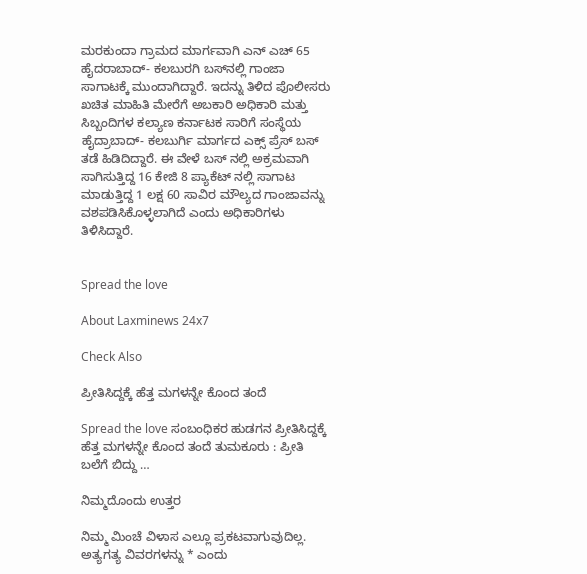ಮರಕುಂದಾ ಗ್ರಾಮದ ಮಾರ್ಗವಾಗಿ ಎನ್ ಎಚ್ 65 ಹೈದರಾಬಾದ್‌- ಕಲಬುರಗಿ ಬಸ್‌ನಲ್ಲಿ ಗಾಂಜಾ ಸಾಗಾಟಕ್ಕೆ ಮುಂದಾಗಿದ್ದಾರೆ. ಇದನ್ನು ತಿಳಿದ ಪೊಲೀಸರು ಖಚಿತ ಮಾಹಿತಿ ಮೇರೆಗೆ ಅಬಕಾರಿ ಅಧಿಕಾರಿ ಮತ್ತು ಸಿಬ್ಬಂದಿಗಳ ಕಲ್ಯಾಣ ಕರ್ನಾಟಕ ಸಾರಿಗೆ ಸಂಸ್ಥೆಯ ಹೈದ್ರಾಬಾದ್- ಕಲಬುರ್ಗಿ ಮಾರ್ಗದ ಎಕ್ಸ್ ಪ್ರೆಸ್ ಬಸ್ ತಡೆ ಹಿಡಿದಿದ್ದಾರೆ. ಈ ವೇಳೆ ಬಸ್ ನಲ್ಲಿ ಅಕ್ರಮವಾಗಿ ಸಾಗಿಸುತ್ತಿದ್ದ 16 ಕೇಜಿ 8 ಪ್ಯಾಕೆಟ್ ನಲ್ಲಿ ಸಾಗಾಟ ಮಾಡುತ್ತಿದ್ದ 1 ಲಕ್ಷ 60 ಸಾವಿರ ಮೌಲ್ಯದ ಗಾಂಜಾವನ್ನು ವಶಪಡಿಸಿಕೊಳ್ಳಲಾಗಿದೆ ಎಂದು ಅಧಿಕಾರಿಗಳು ತಿಳಿಸಿದ್ದಾರೆ.


Spread the love

About Laxminews 24x7

Check Also

ಪ್ರೀತಿಸಿದ್ದಕ್ಕೆ ಹೆತ್ತ ಮಗಳನ್ನೇ ಕೊಂದ ತಂದೆ

Spread the love ಸಂಬಂಧಿಕರ‌ ಹುಡಗನ ಪ್ರೀತಿಸಿದ್ದಕ್ಕೆ ಹೆತ್ತ ಮಗಳನ್ನೇ ಕೊಂದ ತಂದೆ ತುಮಕೂರು : ಪ್ರೀತಿ ಬಲೆಗೆ ಬಿದ್ದು …

ನಿಮ್ಮದೊಂದು ಉತ್ತರ

ನಿಮ್ಮ ಮಿಂಚೆ ವಿಳಾಸ ಎಲ್ಲೂ ಪ್ರಕಟವಾಗುವುದಿಲ್ಲ. ಅತ್ಯಗತ್ಯ ವಿವರಗಳನ್ನು * ಎಂದು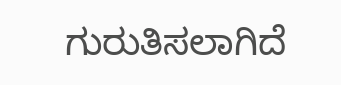ಗುರುತಿಸಲಾಗಿದೆ